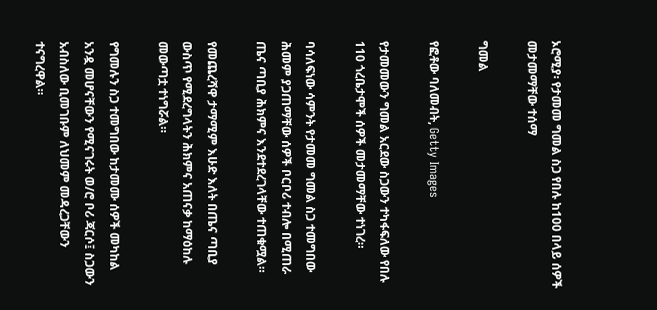ኦሮሚያ፡ የታመመ ግመል ስጋ የበሉ ከ100 በላይ ሰዎች መታመማቸው ተሰማ

ግመል

የፎቶው ባለመብት, Getty Images

የታመመውን ግመል አርደው ስጋውን ተካፋፍለው የበሉ 110 ጎረቤታሞች ሰዎች መታመማቸው ተነገረ።

ባሳለፍነው ሳምንት የታመመ ግመል ስጋ ተመግበው ሕመም ያጋጠማቸው ሰዎች ቦርቦሪ ተብሎ በሚጠራ ጤና ጣቢያ ሕክምና እንደተደረገላቸው ተጠቁሟል።

የመጨረሻዋ ታማሚም እሁድ እለት በጤና ጣቢያ ውስጥ የሚደረግላትን ሕክምና አጠናቃ ከማዕከሉ መውጣቷ ተነግሯል።

የግመሉን ስጋ ተመግበው ከታመሙ ሰዎች መካከል አንዷ መሆናቸውን የሚናገሩት ወ/ሮ ቦሪ ጃርሶ፤ ስጋውን አብስለው ቢመገቡም ለህመም መዳረጋቸውን ተናግረዋል።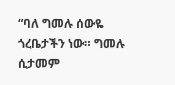“ባለ ግመሉ ሰውዬ ጎረቤታችን ነው። ግመሉ ሲታመም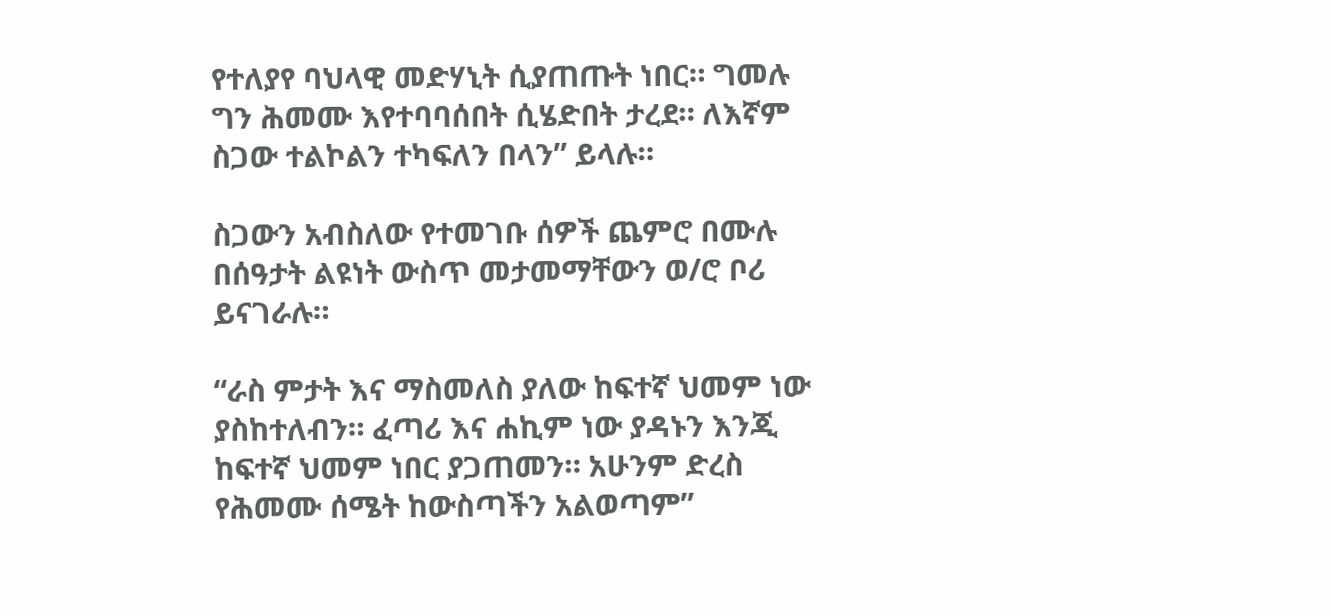የተለያየ ባህላዊ መድሃኒት ሲያጠጡት ነበር። ግመሉ ግን ሕመሙ እየተባባሰበት ሲሄድበት ታረደ። ለእኛም ስጋው ተልኮልን ተካፍለን በላን” ይላሉ።

ስጋውን አብስለው የተመገቡ ሰዎች ጨምሮ በሙሉ በሰዓታት ልዩነት ውስጥ መታመማቸውን ወ/ሮ ቦሪ ይናገራሉ።

“ራስ ምታት እና ማስመለስ ያለው ከፍተኛ ህመም ነው ያስከተለብን። ፈጣሪ እና ሐኪም ነው ያዳኑን እንጂ ከፍተኛ ህመም ነበር ያጋጠመን። አሁንም ድረስ የሕመሙ ሰሜት ከውስጣችን አልወጣም”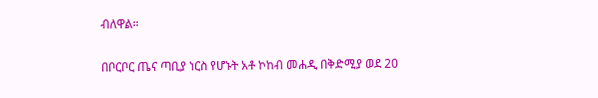ብለዋል።

በቦርቦር ጤና ጣቢያ ነርስ የሆኑት አቶ ኮከብ መሐዲ በቅድሚያ ወደ 20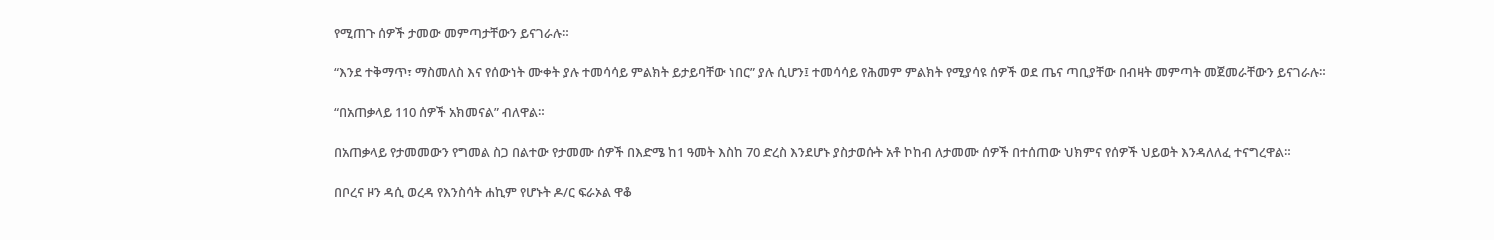የሚጠጉ ሰዎች ታመው መምጣታቸውን ይናገራሉ።

“እንደ ተቅማጥ፣ ማስመለስ እና የሰውነት ሙቀት ያሉ ተመሳሳይ ምልክት ይታይባቸው ነበር” ያሉ ሲሆን፤ ተመሳሳይ የሕመም ምልክት የሚያሳዩ ሰዎች ወደ ጤና ጣቢያቸው በብዛት መምጣት መጀመራቸውን ይናገራሉ።

“በአጠቃላይ 110 ሰዎች አክመናል” ብለዋል።

በአጠቃላይ የታመመውን የግመል ስጋ በልተው የታመሙ ሰዎች በእድሜ ከ1 ዓመት እስከ 70 ድረስ እንደሆኑ ያስታወሱት አቶ ኮከብ ለታመሙ ሰዎች በተሰጠው ህክምና የሰዎች ህይወት እንዳለለፈ ተናግረዋል።

በቦረና ዞን ዳሲ ወረዳ የእንስሳት ሐኪም የሆኑት ዶ/ር ፍራኦል ዋቆ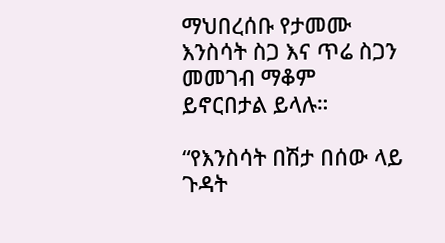ማህበረሰቡ የታመሙ እንስሳት ስጋ እና ጥሬ ስጋን መመገብ ማቆም ይኖርበታል ይላሉ።

“የእንስሳት በሽታ በሰው ላይ ጉዳት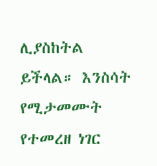ሊያስከትል ይችላል። እንስሳት የሚታመሙት የተመረዘ ነገር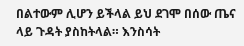በልተውም ሊሆን ይችላል ይህ ደገሞ በሰው ጤና ላይ ጉዳት ያስከትላል። እንስሳት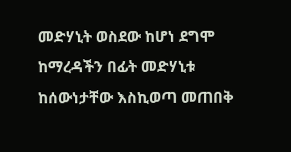መድሃኒት ወስደው ከሆነ ደግሞ ከማረዳችን በፊት መድሃኒቱ ከሰውነታቸው እስኪወጣ መጠበቅ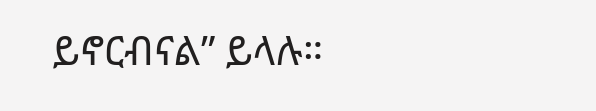ይኖርብናል” ይላሉ።